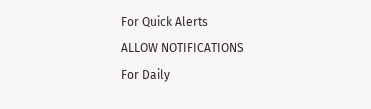For Quick Alerts
ALLOW NOTIFICATIONS
For Daily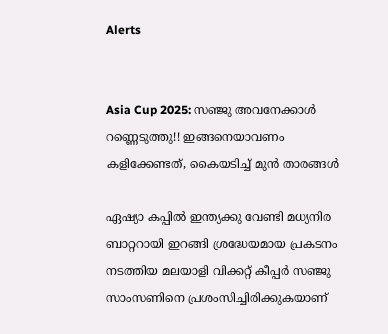Alerts


Asia Cup 2025: സഞ്ജു അവനേക്കാള്‍ റണ്ണെടുത്തു!! ഇങ്ങനെയാവണം കളിക്കേണ്ടത്, കൈയടിച്ച് മുന്‍ താരങ്ങള്‍

ഏഷ്യാ കപ്പില്‍ ഇന്ത്യക്കു വേണ്ടി മധ്യനിര ബാറ്ററായി ഇറങ്ങി ശ്രദ്ധേയമായ പ്രകടനം നടത്തിയ മലയാളി വിക്കറ്റ് കീപ്പര്‍ സഞ്ജു സാംസണിനെ പ്രശംസിച്ചിരിക്കുകയാണ്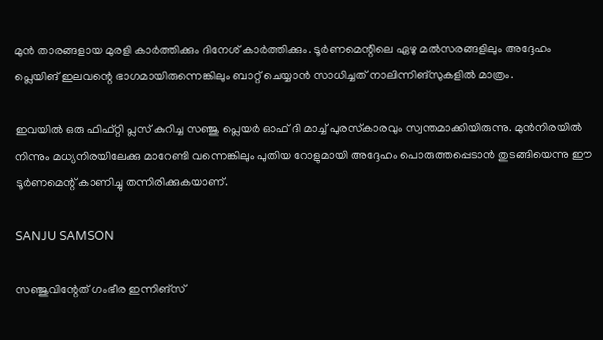മുന്‍ താരങ്ങളായ മുരളി കാര്‍ത്തിക്കും ദിനേശ് കാര്‍ത്തിക്കും. ടൂര്‍ണമെന്റിലെ ഏഴു മല്‍സരങ്ങളിലും അദ്ദേഹം പ്ലെയിങ് ഇലവന്റെ ഭാഗമായിരുന്നെങ്കിലും ബാറ്റ് ചെയ്യാന്‍ സാധിച്ചത് നാലിന്നിങ്‌സുകളില്‍ മാത്രം.

ഇവയില്‍ ഒരു ഫിഫ്റ്റി പ്ലസ് കുറിച്ച സഞ്ജു പ്ലെയര്‍ ഓഫ് ദി മാച്ച് പുരസ്‌കാരവും സ്വന്തമാക്കിയിരുന്നു. മുന്‍നിരയില്‍ നിന്നും മധ്യനിരയിലേക്കു മാറേണ്ടി വന്നെങ്കിലും പുതിയ റോളുമായി അദ്ദേഹം പൊരുത്തപ്പെടാന്‍ തുടങ്ങിയെന്നു ഈ ടൂര്‍ണമെന്റ് കാണിച്ചു തന്നിരിക്കുകയാണ്.

SANJU SAMSON

സഞ്ജുവിന്റേത് ഗംഭീര ഇന്നിങ്‌സ്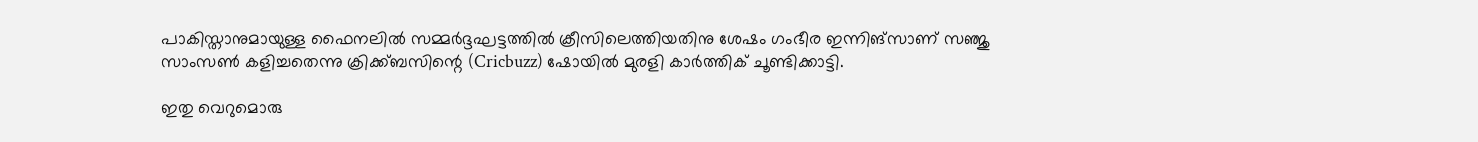പാകിസ്താനുമായുള്ള ഫൈനലില്‍ സമ്മര്‍ദ്ദഘട്ടത്തില്‍ ക്രീസിലെത്തിയതിനു ശേഷം ഗംഭീര ഇന്നിങ്‌സാണ് സഞ്ജു സാംസണ്‍ കളിച്ചതെന്നു ക്രിക്ക്ബസിന്റെ (Cricbuzz) ഷോയില്‍ മുരളി കാര്‍ത്തിക് ചൂണ്ടിക്കാട്ടി.

ഇതു വെറുമൊരു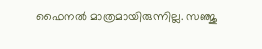ഫൈനല്‍ മാത്രമായിരുന്നില്ല. സഞ്ജു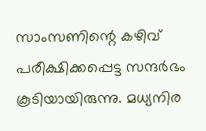സാംസണിന്റെ കഴിവ് പരീക്ഷിക്കപ്പെട്ട സന്ദര്‍ഭം കൂടിയായിരുന്നു. മധ്യനിര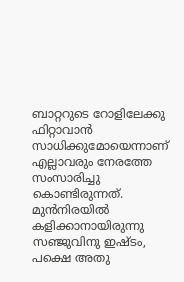ബാറ്ററുടെ റോളിലേക്കു ഫിറ്റാവാന്‍ സാധിക്കുമോയെന്നാണ് എല്ലാവരും നേരത്തേ സംസാരിച്ചു കൊണ്ടിരുന്നത്. മുന്‍നിരയില്‍ കളിക്കാനായിരുന്നു സഞ്ജുവിനു ഇഷ്ടം, പക്ഷെ അതു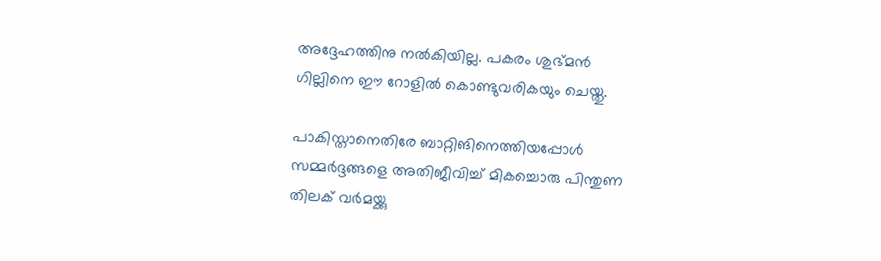അദ്ദേഹത്തിനു നല്‍കിയില്ല. പകരം ശുഭ്മന്‍ ഗില്ലിനെ ഈ റോളില്‍ കൊണ്ടുവരികയും ചെയ്തു.

പാകിസ്താനെതിരേ ബാറ്റിങിനെത്തിയപ്പോള്‍ സമ്മര്‍ദ്ദങ്ങളെ അതിജീവിച്ച് മികച്ചൊരു പിന്തുണ തിലക് വര്‍മയ്ക്കു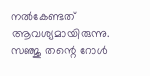നല്‍കേണ്ടത് ആവശ്യമായിരുന്നു. സഞ്ജു തന്റെ റോള്‍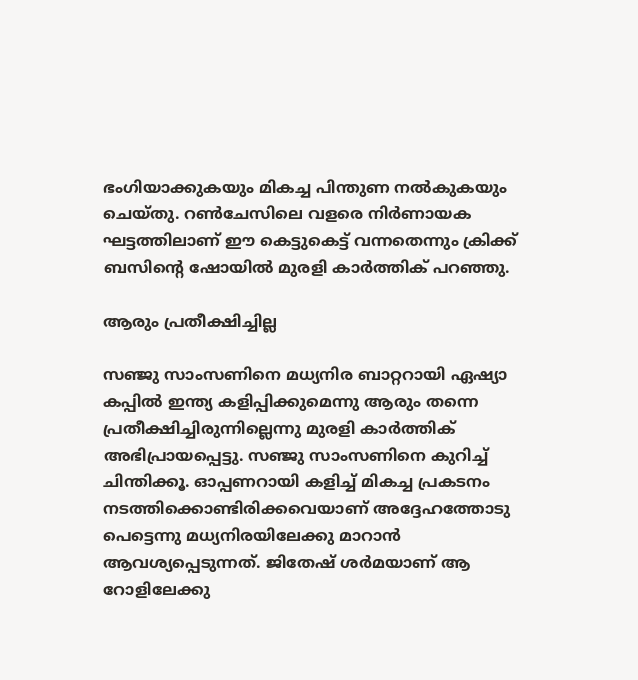ഭംഗിയാക്കുകയും മികച്ച പിന്തുണ നല്‍കുകയും ചെയ്തു. റണ്‍ചേസിലെ വളരെ നിര്‍ണായക ഘട്ടത്തിലാണ് ഈ കെട്ടുകെട്ട് വന്നതെന്നും ക്രിക്ക് ബസിന്റെ ഷോയില്‍ മുരളി കാര്‍ത്തിക് പറഞ്ഞു.

ആരും പ്രതീക്ഷിച്ചില്ല

സഞ്ജു സാംസണിനെ മധ്യനിര ബാറ്ററായി ഏഷ്യാ കപ്പില്‍ ഇന്ത്യ കളിപ്പിക്കുമെന്നു ആരും തന്നെ പ്രതീക്ഷിച്ചിരുന്നില്ലെന്നു മുരളി കാര്‍ത്തിക് അഭിപ്രായപ്പെട്ടു. സഞ്ജു സാംസണിനെ കുറിച്ച് ചിന്തിക്കൂ. ഓപ്പണറായി കളിച്ച് മികച്ച പ്രകടനം നടത്തിക്കൊണ്ടിരിക്കവെയാണ് അദ്ദേഹത്തോടു പെട്ടെന്നു മധ്യനിരയിലേക്കു മാറാന്‍ ആവശ്യപ്പെടുന്നത്. ജിതേഷ് ശര്‍മയാണ് ആ റോളിലേക്കു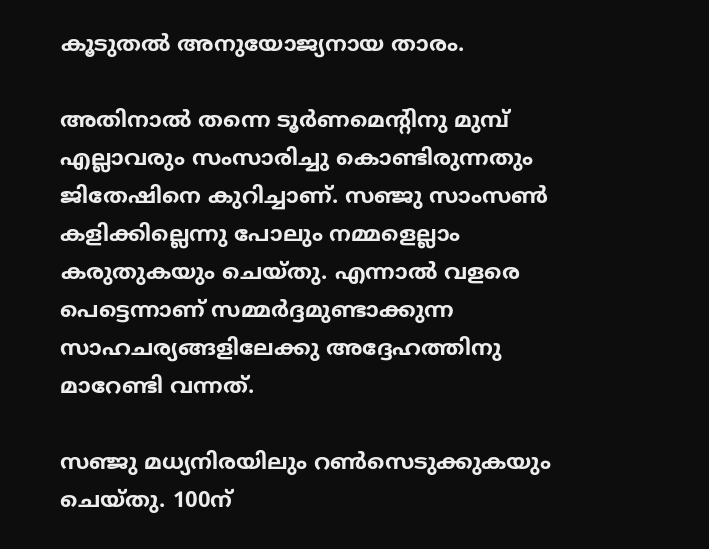കൂടുതല്‍ അനുയോജ്യനായ താരം.

അതിനാല്‍ തന്നെ ടൂര്‍ണമെന്റിനു മുമ്പ് എല്ലാവരും സംസാരിച്ചു കൊണ്ടിരുന്നതും ജിതേഷിനെ കുറിച്ചാണ്. സഞ്ജു സാംസണ്‍ കളിക്കില്ലെന്നു പോലും നമ്മളെല്ലാം കരുതുകയും ചെയ്തു. എന്നാല്‍ വളരെ പെട്ടെന്നാണ് സമ്മര്‍ദ്ദമുണ്ടാക്കുന്ന സാഹചര്യങ്ങളിലേക്കു അദ്ദേഹത്തിനു മാറേണ്ടി വന്നത്.

സഞ്ജു മധ്യനിരയിലും റണ്‍സെടുക്കുകയും ചെയ്തു. 100ന്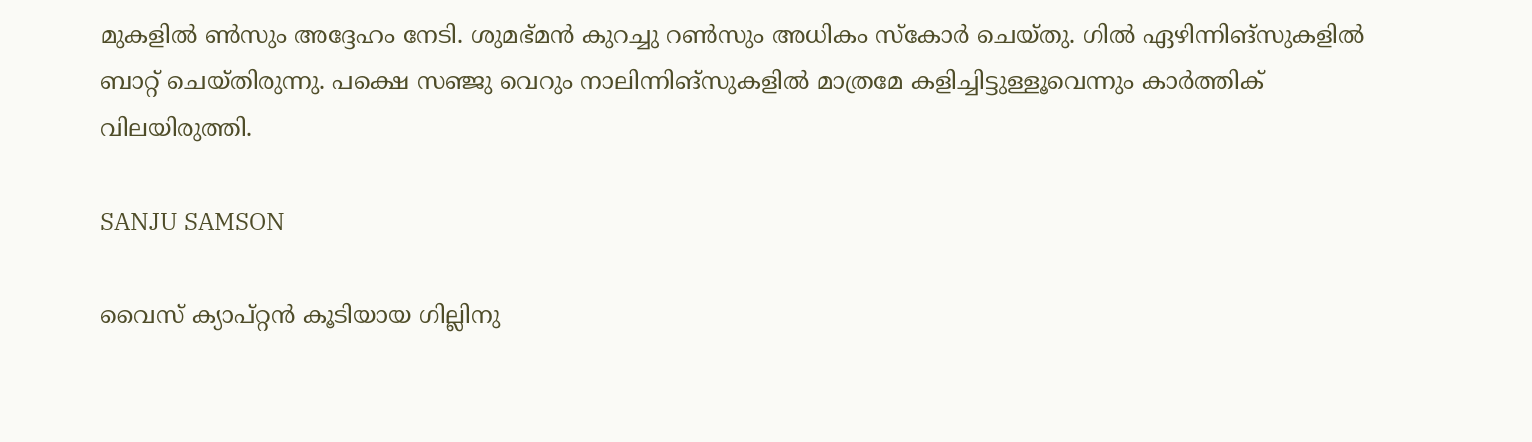മുകളില്‍ ണ്‍സും അദ്ദേഹം നേടി. ശുമഭ്മന്‍ കുറച്ചു റണ്‍സും അധികം സ്‌കോര്‍ ചെയ്തു. ഗില്‍ ഏഴിന്നിങ്‌സുകളില്‍ ബാറ്റ് ചെയ്തിരുന്നു. പക്ഷെ സഞ്ജു വെറും നാലിന്നിങ്‌സുകളില്‍ മാത്രമേ കളിച്ചിട്ടുള്ളൂവെന്നും കാര്‍ത്തിക് വിലയിരുത്തി.

SANJU SAMSON

വൈസ് ക്യാപ്റ്റന്‍ കൂടിയായ ഗില്ലിനു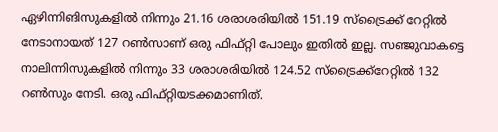ഏഴിന്നിങിസുകളില്‍ നിന്നും 21.16 ശരാശരിയില്‍ 151.19 സ്‌ട്രൈക്ക് റേറ്റില്‍ നേടാനായത് 127 റണ്‍സാണ് ഒരു ഫിഫ്റ്റി പോലും ഇതില്‍ ഇല്ല. സഞ്ജുവാകട്ടെ നാലിന്നിസുകളില്‍ നിന്നും 33 ശരാശരിയില്‍ 124.52 സ്‌ട്രൈക്ക്‌റേറ്റില്‍ 132 റണ്‍സും നേടി. ഒരു ഫിഫ്റ്റിയടക്കമാണിത്.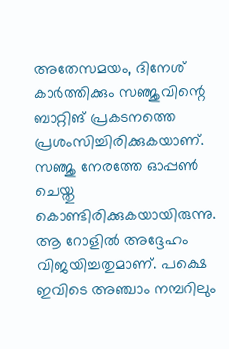അതേസമയം, ദിനേശ് കാര്‍ത്തിക്കും സഞ്ജുവിന്റെ ബാറ്റിങ് പ്രകടനത്തെ പ്രശംസിച്ചിരിക്കുകയാണ്. സഞ്ജു നേരത്തേ ഓപ്പണ്‍ ചെയ്തു കൊണ്ടിരിക്കുകയായിരുന്നു. ആ റോളില്‍ അദ്ദേഹം വിജയിച്ചതുമാണ്. പക്ഷെ ഇവിടെ അഞ്ചാം നമ്പറിലും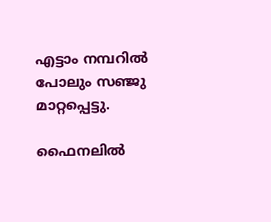എട്ടാം നമ്പറില്‍ പോലും സഞ്ജു മാറ്റപ്പെട്ടു.

ഫൈനലില്‍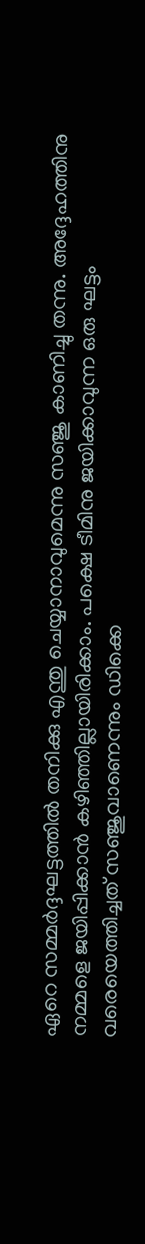ഏറെ സമ്മര്‍ദ്ദഘട്ടത്തില്‍ തനിക്കു എന്തു ചെയ്യാനാവുമെന്നു സഞ്ജു കാണിച്ചു തന്നു. അദ്ദേഹത്തിനു നമ്മളെ ജയിപ്പിക്കാന്‍ കഴിഞ്ഞില്ലായിരിക്കാം. പക്ഷെ ടീമിനു ജയിക്കാവുന്ന ഒരു ഘട്ടം വരെയെത്തിച്ചത് സഞ്ജുവാണെന്നും ഡിക്കെ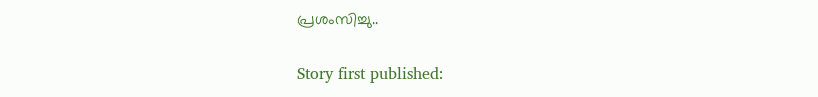പ്രശംസിച്ചു..

Story first published: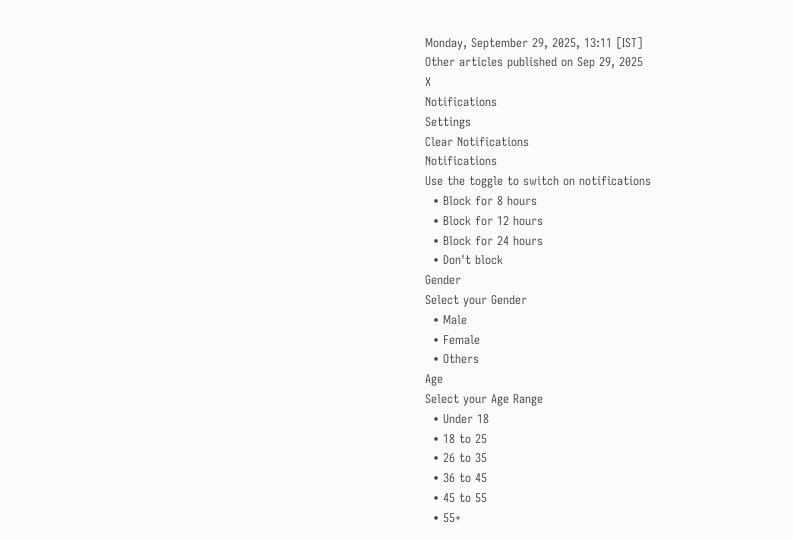Monday, September 29, 2025, 13:11 [IST]
Other articles published on Sep 29, 2025
X
Notifications
Settings
Clear Notifications
Notifications
Use the toggle to switch on notifications
  • Block for 8 hours
  • Block for 12 hours
  • Block for 24 hours
  • Don't block
Gender
Select your Gender
  • Male
  • Female
  • Others
Age
Select your Age Range
  • Under 18
  • 18 to 25
  • 26 to 35
  • 36 to 45
  • 45 to 55
  • 55+